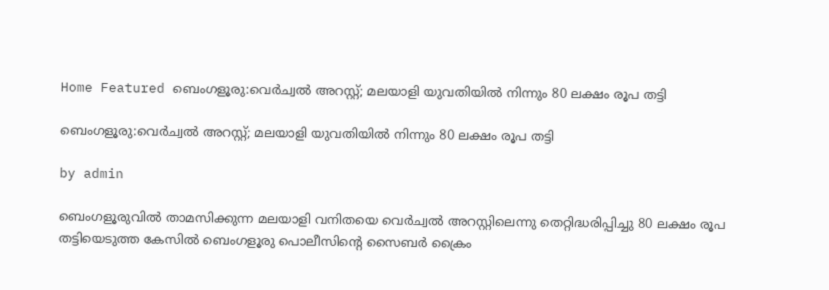Home Featured ബെംഗളൂരു:വെർച്വൽ അറസ്റ്റ്; മലയാളി യുവതിയിൽ നിന്നും 80 ലക്ഷം രൂപ തട്ടി

ബെംഗളൂരു:വെർച്വൽ അറസ്റ്റ്; മലയാളി യുവതിയിൽ നിന്നും 80 ലക്ഷം രൂപ തട്ടി

by admin

ബെംഗളൂരുവിൽ താമസിക്കുന്ന മലയാളി വനിതയെ വെർച്വൽ അറസ്റ്റിലെന്നു തെറ്റിദ്ധരിപ്പിച്ചു 80 ലക്ഷം രൂപ തട്ടിയെടുത്ത കേസിൽ ബെംഗളൂരു പൊലീസിന്റെ സൈബർ ക്രൈം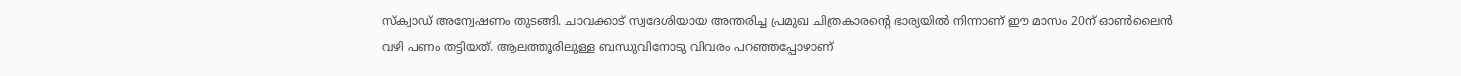സ്ക്വാഡ് അന്വേഷണം തുടങ്ങി. ചാവക്കാട് സ്വദേശിയായ അന്തരിച്ച പ്രമുഖ ചിത്രകാരന്റെ ഭാര്യയിൽ നിന്നാണ് ഈ മാസം 20ന് ഓൺലൈൻ വഴി പണം തട്ടിയത്. ആലത്തൂരിലുള്ള ബന്ധുവിനോടു വിവരം പറഞ്ഞപ്പോഴാണ്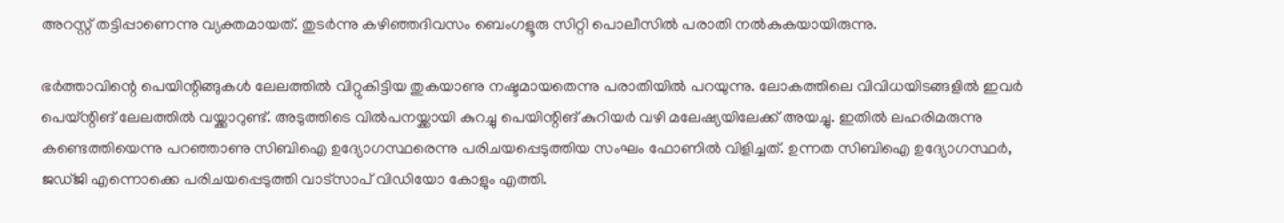അറസ്റ്റ് തട്ടിപ്പാണെന്നു വ്യക്തമായത്. തുടർന്നു കഴിഞ്ഞദിവസം ബെംഗളൂരു സിറ്റി പൊലീസിൽ പരാതി നൽകുകയായിരുന്നു.

ഭർത്താവിന്റെ പെയിന്റിങ്ങുകൾ ലേലത്തിൽ വിറ്റുകിട്ടിയ തുകയാണു നഷ്ടമായതെന്നു പരാതിയിൽ പറയുന്നു. ലോകത്തിലെ വിവിധയിടങ്ങളിൽ ഇവർ പെയ്ന്റിങ് ലേലത്തിൽ വയ്ക്കാറുണ്ട്. അടുത്തിടെ വിൽപനയ്ക്കായി കുറച്ചു പെയിന്റിങ് കുറിയർ വഴി മലേഷ്യയിലേക്ക് അയച്ചു. ഇതിൽ ലഹരിമരുന്നു കണ്ടെത്തിയെന്നു പറഞ്ഞാണു സിബിഐ ഉദ്യോഗസ്ഥരെന്നു പരിചയപ്പെടുത്തിയ സംഘം ഫോണിൽ വിളിച്ചത്. ഉന്നത സിബിഐ ഉദ്യോഗസ്ഥർ, ജഡ്ജി എന്നൊക്കെ പരിചയപ്പെടുത്തി വാട്സാപ് വിഡിയോ കോളും എത്തി.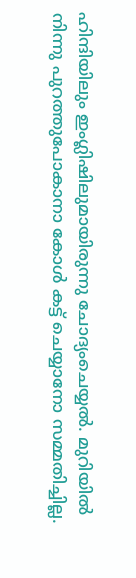ഹിന്ദിയിലും ഇംഗ്ലിഷിലുമായിരുന്നു ചോദ്യംചെയ്യൽ. മുറിയിൽ നിന്നു പുറത്തുപോകാനാ കോൾ കട്ട് ചെയ്യാനോ സമ്മതിച്ചില്ല.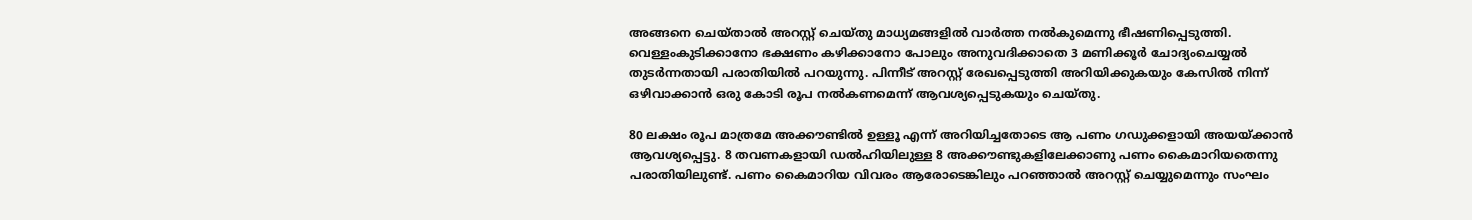അങ്ങനെ ചെയ്താൽ അറസ്റ്റ് ചെയ്തു മാധ്യമങ്ങളിൽ വാർത്ത നൽകുമെന്നു ഭീഷണിപ്പെടുത്തി. വെള്ളംകുടിക്കാനോ ഭക്ഷണം കഴിക്കാനോ പോലും അനുവദിക്കാതെ 3 മണിക്കൂർ ചോദ്യംചെയ്യൽ തുടർന്നതായി പരാതിയിൽ പറയുന്നു. പിന്നീട് അറസ്റ്റ് രേഖപ്പെടുത്തി അറിയിക്കുകയും കേസിൽ നിന്ന് ഒഴിവാക്കാൻ ഒരു കോടി രൂപ നൽകണമെന്ന് ആവശ്യപ്പെടുകയും ചെയ്തു.

80 ലക്ഷം രൂപ മാത്രമേ അക്കൗണ്ടിൽ ഉള്ളൂ എന്ന് അറിയിച്ചതോടെ ആ പണം ഗഡുക്കളായി അയയ്ക്കാൻ ആവശ്യപ്പെട്ടു. 8 തവണകളായി ഡൽഹിയിലുള്ള 8 അക്കൗണ്ടുകളിലേക്കാണു പണം കൈമാറിയതെന്നു പരാതിയിലുണ്ട്. പണം കൈമാറിയ വിവരം ആരോടെങ്കിലും പറഞ്ഞാൽ അറസ്റ്റ് ചെയ്യുമെന്നും സംഘം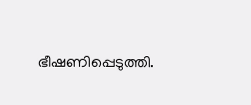ഭീഷണിപ്പെടുത്തി.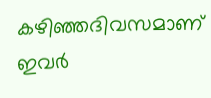കഴിഞ്ഞദിവസമാണ് ഇവർ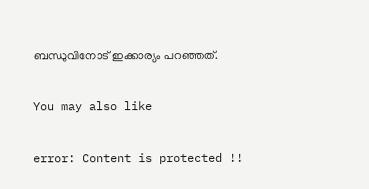ബന്ധുവിനോട് ഇക്കാര്യം പറഞ്ഞത്.

You may also like

error: Content is protected !!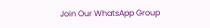Join Our WhatsApp Group